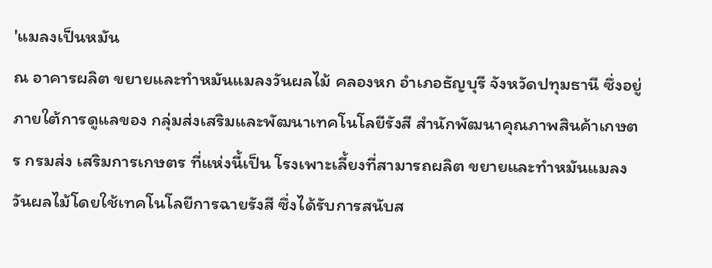'แมลงเป็นหมัน
ณ อาคารผลิต ขยายและทำหมันแมลงวันผลไม้ คลองหก อำเภอธัญบุรี จังหวัดปทุมธานี ซึ่งอยู่ภายใต้การดูแลของ กลุ่มส่งเสริมและพัฒนาเทคโนโลยีรังสี สำนักพัฒนาคุณภาพสินค้าเกษตร กรมส่ง เสริมการเกษตร ที่แห่งนี้เป็น โรงเพาะเลี้ยงที่สามารถผลิต ขยายและทำหมันแมลงวันผลไม้โดยใช้เทคโนโลยีการฉายรังสี ซึ่งได้รับการสนับส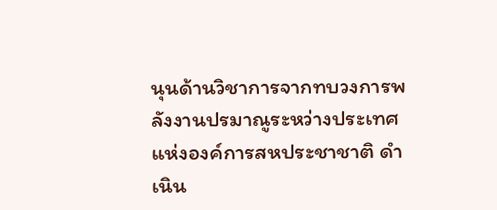นุนด้านวิชาการจากทบวงการพลังงานปรมาณูระหว่างประเทศแห่งองค์การสหประชาชาติ ดำเนิน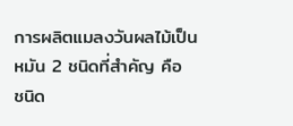การผลิตแมลงวันผลไม้เป็นหมัน 2 ชนิดที่สำคัญ คือ ชนิด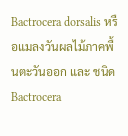Bactrocera dorsalis หรือแมลงวันผลไม้ภาคพื้นตะวันออก และ ชนิด Bactrocera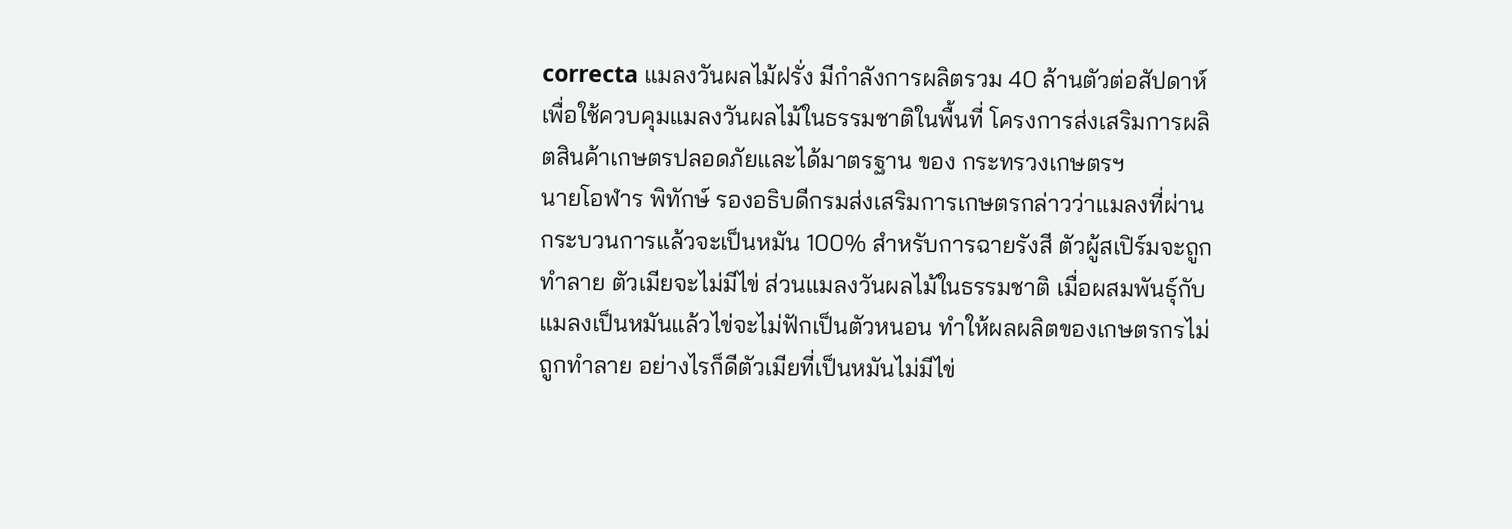correcta แมลงวันผลไม้ฝรั่ง มีกำลังการผลิตรวม 40 ล้านตัวต่อสัปดาห์ เพื่อใช้ควบคุมแมลงวันผลไม้ในธรรมชาติในพื้นที่ โครงการส่งเสริมการผลิตสินค้าเกษตรปลอดภัยและได้มาตรฐาน ของ กระทรวงเกษตรฯ
นายโอฬาร พิทักษ์ รองอธิบดีกรมส่งเสริมการเกษตรกล่าวว่าแมลงที่ผ่านกระบวนการแล้วจะเป็นหมัน 100% สำหรับการฉายรังสี ตัวผู้สเปิร์มจะถูกทำลาย ตัวเมียจะไม่มีไข่ ส่วนแมลงวันผลไม้ในธรรมชาติ เมื่อผสมพันธุ์กับแมลงเป็นหมันแล้วไข่จะไม่ฟักเป็นตัวหนอน ทำให้ผลผลิตของเกษตรกรไม่ถูกทำลาย อย่างไรก็ดีตัวเมียที่เป็นหมันไม่มีไข่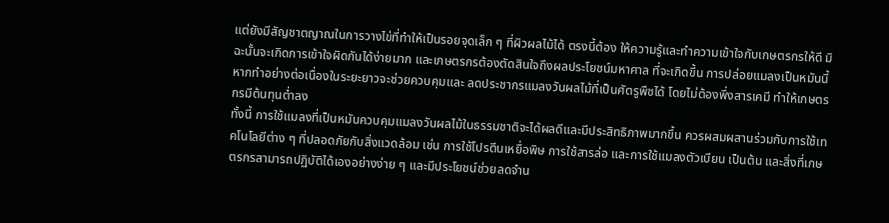แต่ยังมีสัญชาตญาณในการวางไข่ที่ทำให้เป็นรอยจุดเล็ก ๆ ที่ผิวผลไม้ได้ ตรงนี้ต้อง ให้ความรู้และทำความเข้าใจกับเกษตรกรให้ดี มิฉะนั้นจะเกิดการเข้าใจผิดกันได้ง่ายมาก และเกษตรกรต้องตัดสินใจถึงผลประโยชน์มหาศาล ที่จะเกิดขึ้น การปล่อยแมลงเป็นหมันนี้หากทำอย่างต่อเนื่องในระยะยาวจะช่วยควบคุมและ ลดประชากรแมลงวันผลไม้ที่เป็นศัตรูพืชได้ โดยไม่ต้องพึ่งสารเคมี ทำให้เกษตรกรมีต้นทุนต่ำลง
ทั้งนี้ การใช้แมลงที่เป็นหมันควบคุมแมลงวันผลไม้ในธรรมชาติจะได้ผลดีและมีประสิทธิภาพมากขึ้น ควรผสมผสานร่วมกับการใช้เทคโนโลยีต่าง ๆ ที่ปลอดภัยกับสิ่งแวดล้อม เช่น การใช้โปรตีนเหยื่อพิษ การใช้สารล่อ และการใช้แมลงตัวเบียน เป็นต้น และสิ่งที่เกษตรกรสามารถปฏิบัติได้เองอย่างง่าย ๆ และมีประโยชน์ช่วยลดจำน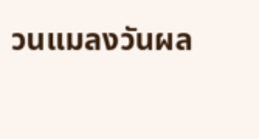วนแมลงวันผล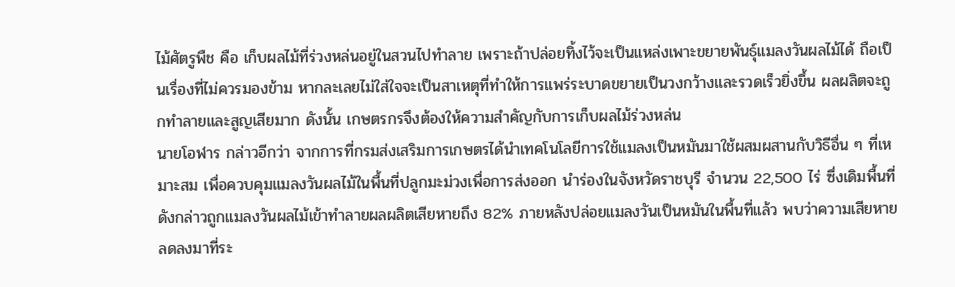ไม้ศัตรูพืช คือ เก็บผลไม้ที่ร่วงหล่นอยู่ในสวนไปทำลาย เพราะถ้าปล่อยทิ้งไว้จะเป็นแหล่งเพาะขยายพันธุ์แมลงวันผลไม้ได้ ถือเป็นเรื่องที่ไม่ควรมองข้าม หากละเลยไม่ใส่ใจจะเป็นสาเหตุที่ทำให้การแพร่ระบาดขยายเป็นวงกว้างและรวดเร็วยิ่งขึ้น ผลผลิตจะถูกทำลายและสูญเสียมาก ดังนั้น เกษตรกรจึงต้องให้ความสำคัญกับการเก็บผลไม้ร่วงหล่น
นายโอฬาร กล่าวอีกว่า จากการที่กรมส่งเสริมการเกษตรได้นำเทคโนโลยีการใช้แมลงเป็นหมันมาใช้ผสมผสานกับวิธีอื่น ๆ ที่เหมาะสม เพื่อควบคุมแมลงวันผลไม้ในพื้นที่ปลูกมะม่วงเพื่อการส่งออก นำร่องในจังหวัดราชบุรี จำนวน 22,500 ไร่ ซึ่งเดิมพื้นที่ดังกล่าวถูกแมลงวันผลไม้เข้าทำลายผลผลิตเสียหายถึง 82% ภายหลังปล่อยแมลงวันเป็นหมันในพื้นที่แล้ว พบว่าความเสียหายลดลงมาที่ระ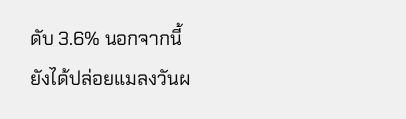ดับ 3.6% นอกจากนี้ยังได้ปล่อยแมลงวันผ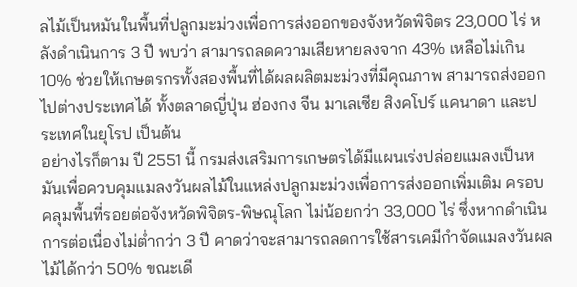ลไม้เป็นหมันในพื้นที่ปลูกมะม่วงเพื่อการส่งออกของจังหวัดพิจิตร 23,000 ไร่ หลังดำเนินการ 3 ปี พบว่า สามารถลดความเสียหายลงจาก 43% เหลือไม่เกิน 10% ช่วยให้เกษตรกรทั้งสองพื้นที่ได้ผลผลิตมะม่วงที่มีคุณภาพ สามารถส่งออก ไปต่างประเทศได้ ทั้งตลาดญี่ปุ่น ฮ่องกง จีน มาเลเซีย สิงคโปร์ แคนาดา และประเทศในยุโรป เป็นต้น
อย่างไรก็ตาม ปี 2551 นี้ กรมส่งเสริมการเกษตรได้มีแผนเร่งปล่อยแมลงเป็นหมันเพื่อควบคุมแมลงวันผลไม้ในแหล่งปลูกมะม่วงเพื่อการส่งออกเพิ่มเติม ครอบคลุมพื้นที่รอยต่อจังหวัดพิจิตร-พิษณุโลก ไม่น้อยกว่า 33,000 ไร่ ซึ่งหากดำเนินการต่อเนื่องไม่ต่ำกว่า 3 ปี คาดว่าจะสามารถลดการใช้สารเคมีกำจัดแมลงวันผลไม้ได้กว่า 50% ขณะเดี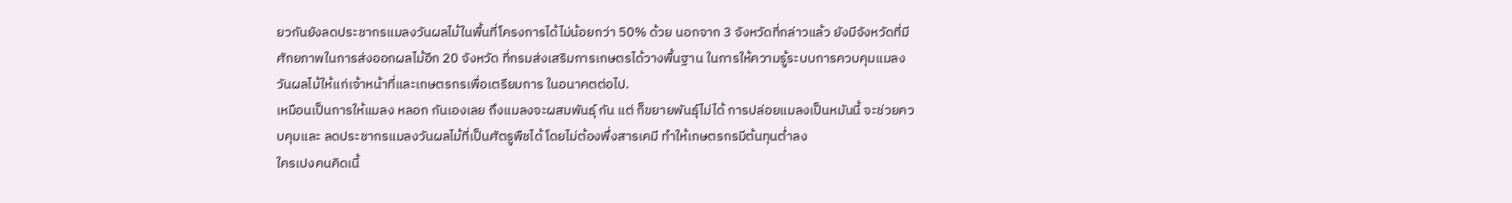ยวกันยังลดประชากรแมลงวันผลไม้ในพื้นที่โครงการได้ไม่น้อยกว่า 50% ด้วย นอกจาก 3 จังหวัดที่กล่าวแล้ว ยังมีจังหวัดที่มีศักยภาพในการส่งออกผลไม้อีก 20 จังหวัด ที่กรมส่งเสริมการเกษตรได้วางพื้นฐาน ในการให้ความรู้ระบบการควบคุมแมลงวันผลไม้ให้แก่เจ้าหน้าที่และเกษตรกรเพื่อเตรียมการ ในอนาคตต่อไป.
เหมือนเป็นการให้แมลง หลอก กันเองเลย ถึงแมลงจะผสมพันธุ์ กัน แต่ ก็ขยายพันธุ์ไม่ได้ การปล่อยแมลงเป็นหมันนี้ จะช่วยควบคุมและ ลดประชากรแมลงวันผลไม้ที่เป็นศัตรูพืชได้ โดยไม่ต้องพึ่งสารเคมี ทำให้เกษตรกรมีต้นทุนต่ำลง
ใครเปงคนคิดเนี้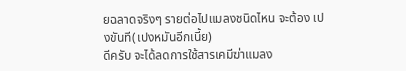ยฉลาดจริงๆ รายต่อไปแมลงชนิดไหน จะต้อง เปงขันที(เปงหมันอีกเนี้ย)
ดีครับ จะได้ลดการใช้สารเคมีฆ่าแมลง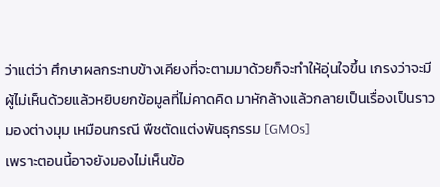ว่าแต่ว่า ศึกษาผลกระทบข้างเคียงที่จะตามมาด้วยก็จะทำให้อุ่นใจขึ้น เกรงว่าจะมีผู้ไม่เห็นด้วยแล้วหยิบยกข้อมูลที่ไม่คาดคิด มาหักล้างแล้วกลายเป็นเรื่องเป็นราวมองต่างมุม เหมือนกรณี พืชตัดแต่งพันธุกรรม [GMOs]
เพราะตอนนี้อาจยังมองไม่เห็นข้อ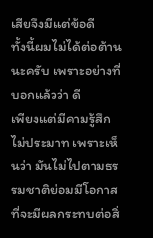เสียจึงมีแต่ข้อดี
ทั้งนี้ผมไม่ได้ต่อต้านนะครับ เพราะอย่างที่บอกแล้วว่า ดี
เพียงแต่มีคามรู้สึกไม่ประมาท เพราะเห็นว่า มันไม่ไปตามธรรมชาติย่อมมีโอกาสที่จะมีผลกระทบต่อสิ่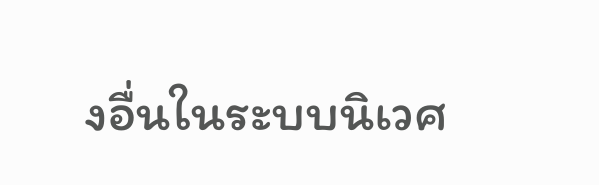งอื่นในระบบนิเวศ